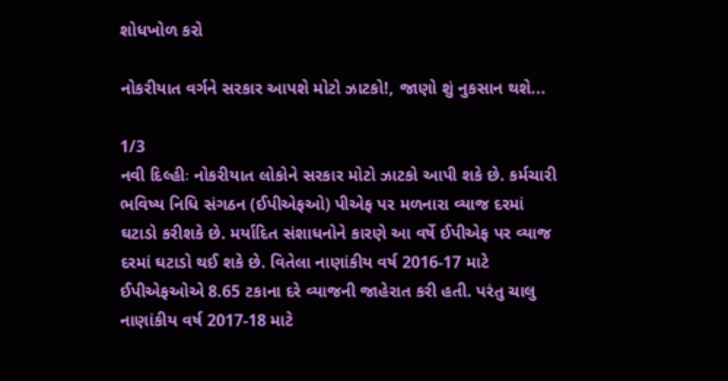શોધખોળ કરો

નોકરીયાત વર્ગને સરકાર આપશે મોટો ઝાટકો!, જાણો શું નુકસાન થશે...

1/3
નવી દિલ્હીઃ નોકરીયાત લોકોને સરકાર મોટો ઝાટકો આપી શકે છે. કર્મચારી ભવિષ્ય નિધિ સંગઠન (ઈપીએફઓ) પીએફ પર મળનારા વ્યાજ દરમાં ઘટાડો કરીશકે છે. મર્યાદિત સંશાધનોને કારણે આ વર્ષે ઈપીએફ પર વ્યાજ દરમાં ઘટાડો થઈ શકે છે. વિતેલા નાણાંકીય વર્ષ 2016-17 માટે ઈપીએફઓએ 8.65 ટકાના દરે વ્યાજની જાહેરાત કરી હતી. પરંતુ ચાલુ નાણાંકીય વર્ષ 2017-18 માટે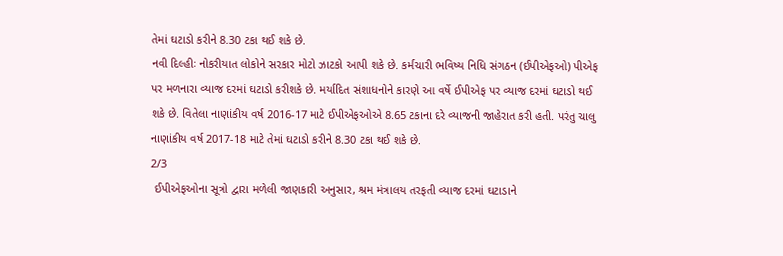તેમાં ઘટાડો કરીને 8.30 ટકા થઈ શકે છે.
નવી દિલ્હીઃ નોકરીયાત લોકોને સરકાર મોટો ઝાટકો આપી શકે છે. કર્મચારી ભવિષ્ય નિધિ સંગઠન (ઈપીએફઓ) પીએફ પર મળનારા વ્યાજ દરમાં ઘટાડો કરીશકે છે. મર્યાદિત સંશાધનોને કારણે આ વર્ષે ઈપીએફ પર વ્યાજ દરમાં ઘટાડો થઈ શકે છે. વિતેલા નાણાંકીય વર્ષ 2016-17 માટે ઈપીએફઓએ 8.65 ટકાના દરે વ્યાજની જાહેરાત કરી હતી. પરંતુ ચાલુ નાણાંકીય વર્ષ 2017-18 માટે તેમાં ઘટાડો કરીને 8.30 ટકા થઈ શકે છે.
2/3
 ઈપીએફઓના સૂત્રો દ્વારા મળેલી જાણકારી અનુસાર, શ્રમ મંત્રાલય તરફતી વ્યાજ દરમાં ઘટાડાને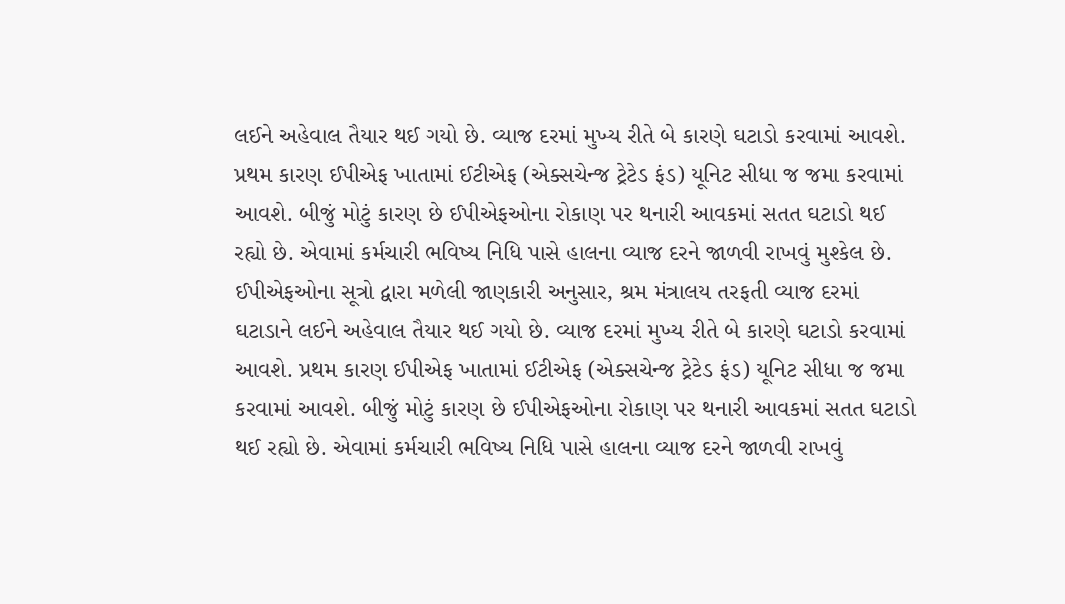લઈને અહેવાલ તૈયાર થઈ ગયો છે. વ્યાજ દરમાં મુખ્ય રીતે બે કારણે ઘટાડો કરવામાં આવશે. પ્રથમ કારણ ઈપીએફ ખાતામાં ઈટીએફ (એક્સચેન્જ ટ્રેટેડ ફંડ) યૂનિટ સીધા જ જમા કરવામાં આવશે. બીજું મોટું કારણ છે ઈપીએફઓના રોકાણ પર થનારી આવકમાં સતત ઘટાડો થઈ રહ્યો છે. એવામાં કર્મચારી ભવિષ્ય નિધિ પાસે હાલના વ્યાજ દરને જાળવી રાખવું મુશ્કેલ છે.
ઈપીએફઓના સૂત્રો દ્વારા મળેલી જાણકારી અનુસાર, શ્રમ મંત્રાલય તરફતી વ્યાજ દરમાં ઘટાડાને લઈને અહેવાલ તૈયાર થઈ ગયો છે. વ્યાજ દરમાં મુખ્ય રીતે બે કારણે ઘટાડો કરવામાં આવશે. પ્રથમ કારણ ઈપીએફ ખાતામાં ઈટીએફ (એક્સચેન્જ ટ્રેટેડ ફંડ) યૂનિટ સીધા જ જમા કરવામાં આવશે. બીજું મોટું કારણ છે ઈપીએફઓના રોકાણ પર થનારી આવકમાં સતત ઘટાડો થઈ રહ્યો છે. એવામાં કર્મચારી ભવિષ્ય નિધિ પાસે હાલના વ્યાજ દરને જાળવી રાખવું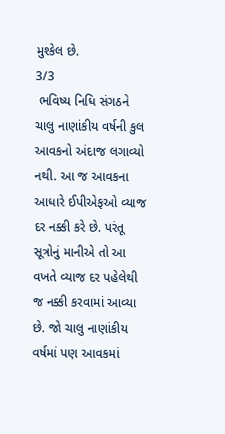મુશ્કેલ છે.
3/3
 ભવિષ્ય નિધિ સંગઠને ચાલુ નાણાંકીય વર્ષની કુલ આવકનો અંદાજ લગાવ્યો નથી. આ જ આવકના આધારે ઈપીએફઓ વ્યાજ દર નક્કી કરે છે. પરંતૂ સૂત્રોનું માનીએ તો આ વખતે વ્યાજ દર પહેલેથી જ નક્કી કરવામાં આવ્યા છે. જો ચાલુ નાણાંકીય વર્ષમાં પણ આવકમાં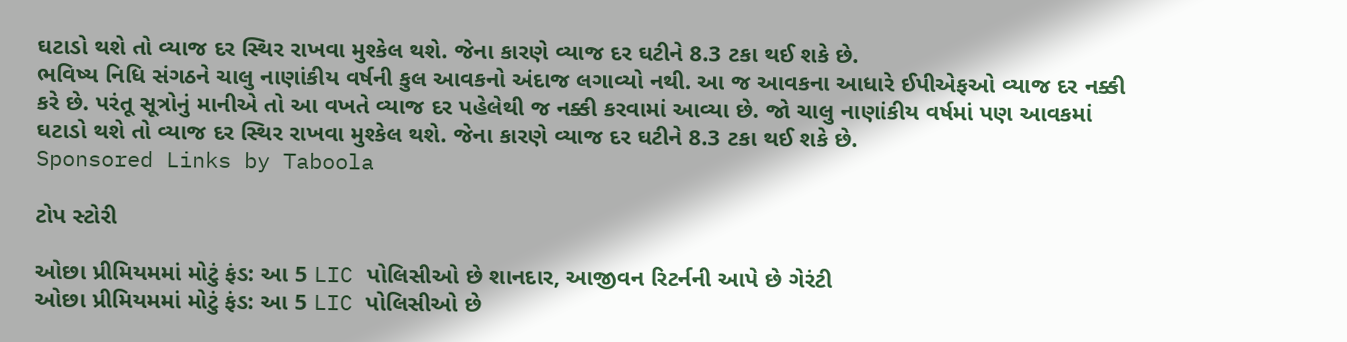ઘટાડો થશે તો વ્યાજ દર સ્થિર રાખવા મુશ્કેલ થશે. જેના કારણે વ્યાજ દર ઘટીને 8.3 ટકા થઈ શકે છે.
ભવિષ્ય નિધિ સંગઠને ચાલુ નાણાંકીય વર્ષની કુલ આવકનો અંદાજ લગાવ્યો નથી. આ જ આવકના આધારે ઈપીએફઓ વ્યાજ દર નક્કી કરે છે. પરંતૂ સૂત્રોનું માનીએ તો આ વખતે વ્યાજ દર પહેલેથી જ નક્કી કરવામાં આવ્યા છે. જો ચાલુ નાણાંકીય વર્ષમાં પણ આવકમાં ઘટાડો થશે તો વ્યાજ દર સ્થિર રાખવા મુશ્કેલ થશે. જેના કારણે વ્યાજ દર ઘટીને 8.3 ટકા થઈ શકે છે.
Sponsored Links by Taboola

ટોપ સ્ટોરી

ઓછા પ્રીમિયમમાં મોટું ફંડ: આ 5 LIC પોલિસીઓ છે શાનદાર, આજીવન રિટર્નની આપે છે ગેરંટી
ઓછા પ્રીમિયમમાં મોટું ફંડ: આ 5 LIC પોલિસીઓ છે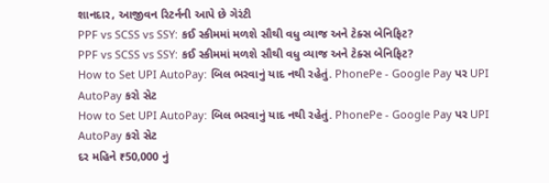શાનદાર, આજીવન રિટર્નની આપે છે ગેરંટી
PPF vs SCSS vs SSY: કઈ સ્કીમમાં મળશે સૌથી વધુ વ્યાજ અને ટેક્સ બેનિફિટ?
PPF vs SCSS vs SSY: કઈ સ્કીમમાં મળશે સૌથી વધુ વ્યાજ અને ટેક્સ બેનિફિટ?
How to Set UPI AutoPay: બિલ ભરવાનું યાદ નથી રહેતું. PhonePe - Google Pay પર UPI AutoPay કરો સેટ
How to Set UPI AutoPay: બિલ ભરવાનું યાદ નથી રહેતું. PhonePe - Google Pay પર UPI AutoPay કરો સેટ
દર મહિને ₹50,000 નું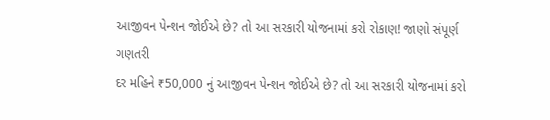આજીવન પેન્શન જોઈએ છે? તો આ સરકારી યોજનામાં કરો રોકાણ! જાણો સંપૂર્ણ ગણતરી
દર મહિને ₹50,000 નું આજીવન પેન્શન જોઈએ છે? તો આ સરકારી યોજનામાં કરો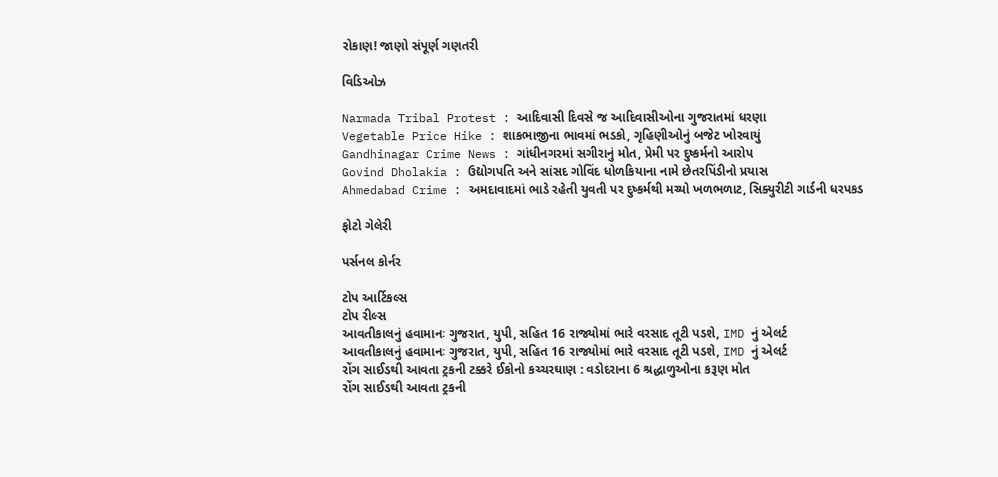રોકાણ! જાણો સંપૂર્ણ ગણતરી

વિડિઓઝ

Narmada Tribal Protest : આદિવાસી દિવસે જ આદિવાસીઓના ગુજરાતમાં ધરણા
Vegetable Price Hike : શાકભાજીના ભાવમાં ભડકો, ગૃહિણીઓનું બજેટ ખોરવાયું
Gandhinagar Crime News : ગાંધીનગરમાં સગીરાનું મોત, પ્રેમી પર દુષ્કર્મનો આરોપ
Govind Dholakia : ઉદ્યોગપતિ અને સાંસદ ગોવિંદ ધોળકિયાના નામે છેતરપિંડીનો પ્રયાસ
Ahmedabad Crime : અમદાવાદમાં ભાડે રહેતી યુવતી પર દુષ્કર્મથી મચ્યો ખળભળાટ, સિક્યુરીટી ગાર્ડની ધરપકડ

ફોટો ગેલેરી

પર્સનલ કોર્નર

ટોપ આર્ટિકલ્સ
ટોપ રીલ્સ
આવતીકાલનું હવામાનઃ ગુજરાત, યુપી, સહિત 16 રાજ્યોમાં ભારે વરસાદ તૂટી પડશે, IMD નું એલર્ટ
આવતીકાલનું હવામાનઃ ગુજરાત, યુપી, સહિત 16 રાજ્યોમાં ભારે વરસાદ તૂટી પડશે, IMD નું એલર્ટ
રોંગ સાઈડથી આવતા ટ્રકની ટક્કરે ઈકોનો કચ્ચરઘાણ : વડોદરાના 6 શ્રદ્ધાળુઓના કરૂણ મોત
રોંગ સાઈડથી આવતા ટ્રકની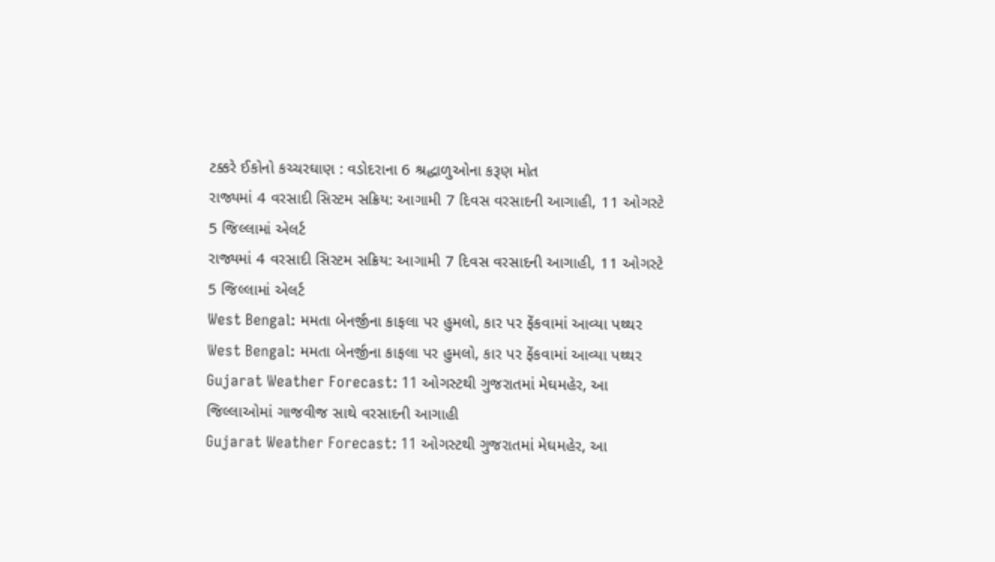ટક્કરે ઈકોનો કચ્ચરઘાણ : વડોદરાના 6 શ્રદ્ધાળુઓના કરૂણ મોત
રાજ્યમાં 4 વરસાદી સિસ્ટમ સક્રિય: આગામી 7 દિવસ વરસાદની આગાહી, 11 ઓગસ્ટે 5 જિલ્લામાં એલર્ટ
રાજ્યમાં 4 વરસાદી સિસ્ટમ સક્રિય: આગામી 7 દિવસ વરસાદની આગાહી, 11 ઓગસ્ટે 5 જિલ્લામાં એલર્ટ
West Bengal: મમતા બેનર્જીના કાફલા પર હુમલો, કાર પર ફેંકવામાં આવ્યા પથ્થર
West Bengal: મમતા બેનર્જીના કાફલા પર હુમલો, કાર પર ફેંકવામાં આવ્યા પથ્થર
Gujarat Weather Forecast: 11 ઓગસ્ટથી ગુજરાતમાં મેઘમહેર, આ જિલ્લાઓમાં ગાજવીજ સાથે વરસાદની આગાહી
Gujarat Weather Forecast: 11 ઓગસ્ટથી ગુજરાતમાં મેઘમહેર, આ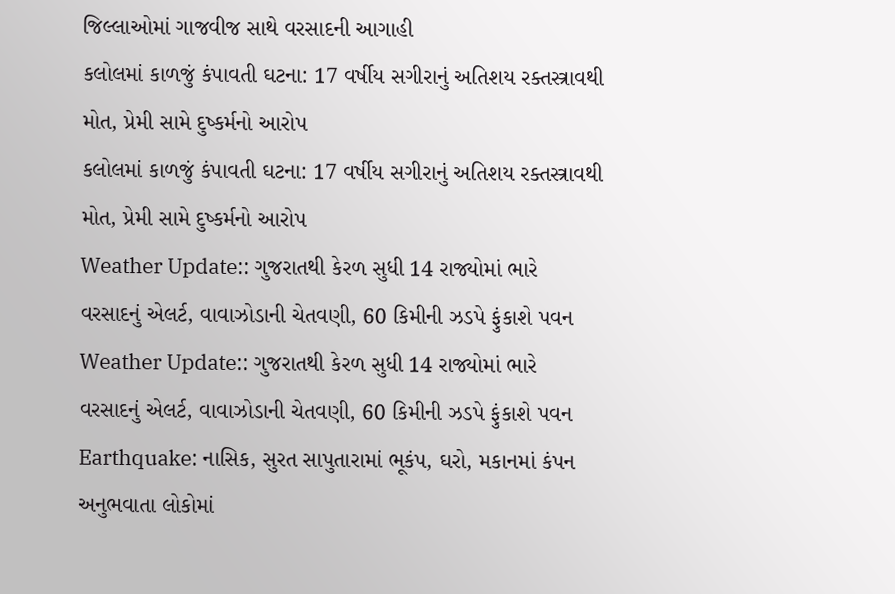જિલ્લાઓમાં ગાજવીજ સાથે વરસાદની આગાહી
કલોલમાં કાળજું કંપાવતી ઘટના: 17 વર્ષીય સગીરાનું અતિશય રક્તસ્ત્રાવથી મોત, પ્રેમી સામે દુષ્કર્મનો આરોપ
કલોલમાં કાળજું કંપાવતી ઘટના: 17 વર્ષીય સગીરાનું અતિશય રક્તસ્ત્રાવથી મોત, પ્રેમી સામે દુષ્કર્મનો આરોપ
Weather Update:: ગુજરાતથી કેરળ સુધી 14 રાજ્યોમાં ભારે વરસાદનું એલર્ટ, વાવાઝોડાની ચેતવણી, 60 કિમીની ઝડપે ફુંકાશે પવન
Weather Update:: ગુજરાતથી કેરળ સુધી 14 રાજ્યોમાં ભારે વરસાદનું એલર્ટ, વાવાઝોડાની ચેતવણી, 60 કિમીની ઝડપે ફુંકાશે પવન
Earthquake: નાસિક, સુરત સાપુતારામાં ભૂકંપ, ઘરો, મકાનમાં કંપન અનુભવાતા લોકોમાં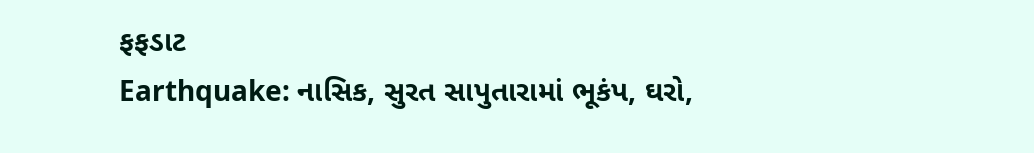ફફડાટ
Earthquake: નાસિક, સુરત સાપુતારામાં ભૂકંપ, ઘરો,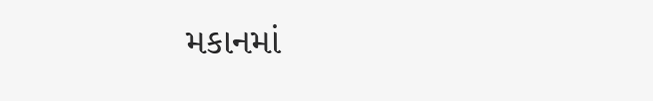મકાનમાં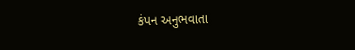કંપન અનુભવાતા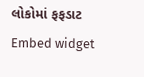લોકોમાં ફફડાટ
Embed widget